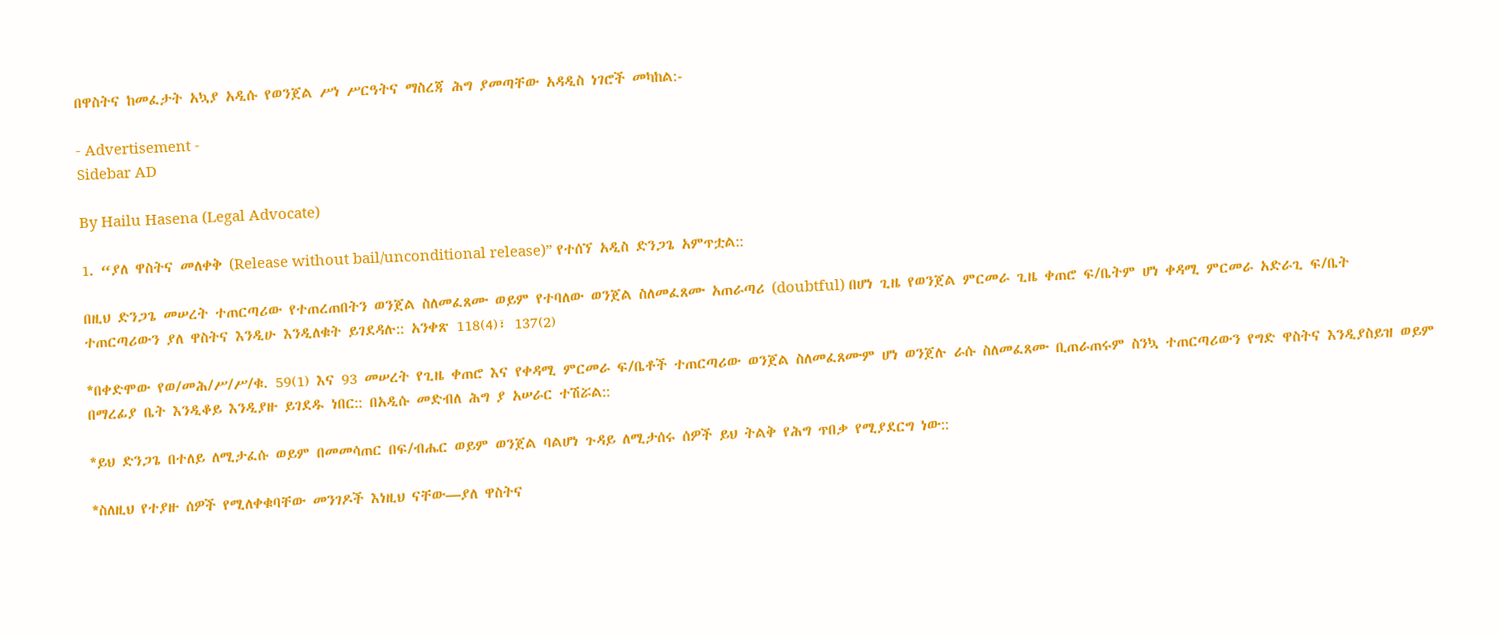በዋስትና ከመፈታት አኳያ አዲሱ የወንጀል ሥነ ሥርዓትና ማስረጃ ሕግ ያመጣቸው አዳዲስ ነገሮች መካከል:-

- Advertisement -
Sidebar AD

By Hailu Hasena (Legal Advocate)

1. “ያለ ዋስትና መለቀቅ (Release without bail/unconditional release)” የተሰኘ አዲስ ድንጋጌ አምጥቷል::

በዚህ ድንጋጌ መሠረት ተጠርጣሪው የተጠረጠበትን ወንጀል ስለመፈጸሙ ወይም የተባለው ወንጀል ስለመፈጸሙ አጠራጣሪ (doubtful) በሆነ ጊዜ የወንጀል ምርመራ ጊዜ ቀጠሮ ፍ/ቤትም ሆነ ቀዳሚ ምርመራ አድራጊ ፍ/ቤት ተጠርጣሪውን ያለ ዋስትና እንዲሁ እንዲለቁት ይገደዳሉ:: አንቀጽ 118(4)፣ 137(2)

*በቀድሞው የወ/መሕ/ሥ/ሥ/ቁ. 59(1) እና 93 መሠረት የጊዜ ቀጠሮ እና የቀዳሚ ምርመራ ፍ/ቤቶች ተጠርጣሪው ወንጀል ስለመፈጸሙም ሆነ ወንጀሉ ራሱ ስለመፈጸሙ ቢጠራጠሩም ስንኳ ተጠርጣሪውን የግድ ዋስትና እንዲያስይዝ ወይም በማረፊያ ቤት እንዲቆይ እንዲያዙ ይገደዱ ነበር:: በአዲሱ መድብለ ሕግ ያ አሠራር ተሽሯል::

*ይህ ድንጋጌ በተለይ ለሚታፈሱ ወይም በመመሳጠር በፍ/ብሔር ወይም ወንጀል ባልሆነ ጉዳይ ለሚታሰሩ ሰዎች ይህ ትልቅ የሕግ ጥበቃ የሚያደርግ ነው::

*ስለዚህ የተያዙ ሰዎች የሚለቀቁባቸው መንገዶች እነዚህ ናቸው—ያለ ዋስትና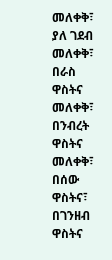መለቀቅ፣ ያለ ገደብ መለቀቅ፣ በራስ ዋስትና መለቀቅ፣ በንብረት ዋስትና መለቀቅ፣ በሰው ዋስትና፣ በገንዘብ ዋስትና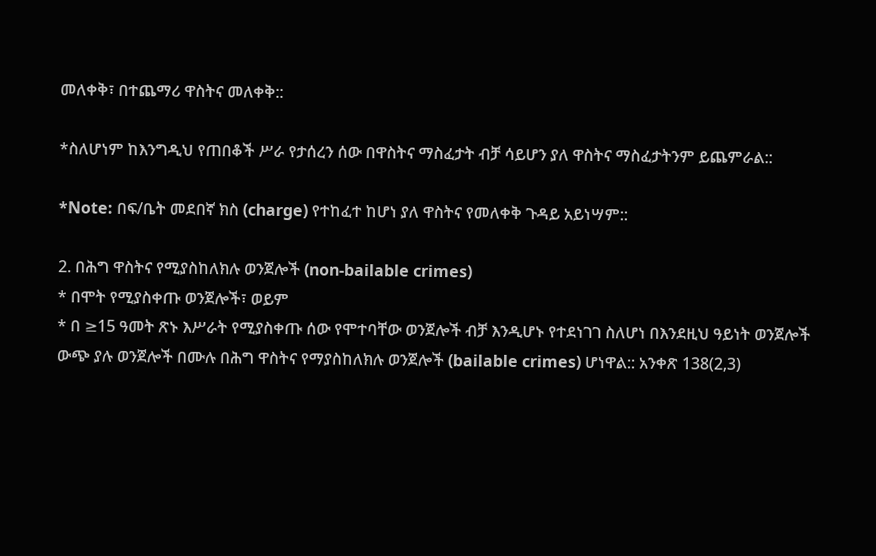መለቀቅ፣ በተጨማሪ ዋስትና መለቀቅ::

*ስለሆነም ከእንግዲህ የጠበቆች ሥራ የታሰረን ሰው በዋስትና ማስፈታት ብቻ ሳይሆን ያለ ዋስትና ማስፈታትንም ይጨምራል::

*Note: በፍ/ቤት መደበኛ ክስ (charge) የተከፈተ ከሆነ ያለ ዋስትና የመለቀቅ ጉዳይ አይነሣም::

2. በሕግ ዋስትና የሚያስከለክሉ ወንጀሎች (non-bailable crimes)
* በሞት የሚያስቀጡ ወንጀሎች፣ ወይም
* በ ≥15 ዓመት ጽኑ እሥራት የሚያስቀጡ ሰው የሞተባቸው ወንጀሎች ብቻ እንዲሆኑ የተደነገገ ስለሆነ በእንደዚህ ዓይነት ወንጀሎች ውጭ ያሉ ወንጀሎች በሙሉ በሕግ ዋስትና የማያስከለክሉ ወንጀሎች (bailable crimes) ሆነዋል:: አንቀጽ 138(2,3)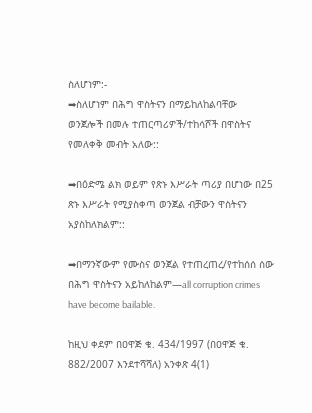ስለሆነም:-
➡ስለሆነም በሕግ ዋስትናን በማይከለከልባቸው ወንጀሎች በመሉ ተጠርጣሪዎች/ተከሳሾች በዋስትና የመለቀቅ መብት አለው::

➡በዕድሜ ልክ ወይም የጽኑ እሥራት ጣሪያ በሆነው በ25 ጽኑ እሥራት የሚያስቀጣ ወንጀል ብቻውን ዋስትናን አያስከለክልም::

➡በማንኛውም የሙስና ወንጀል የተጠረጠረ/የተከሰሰ ሰው በሕግ ዋስትናን አይከለከልም—all corruption crimes have become bailable.

ከዚህ ቀደም በዐዋጅ ቁ. 434/1997 (በዐዋጅ ቁ. 882/2007 እንደተሻሻለ) አንቀጽ 4(1)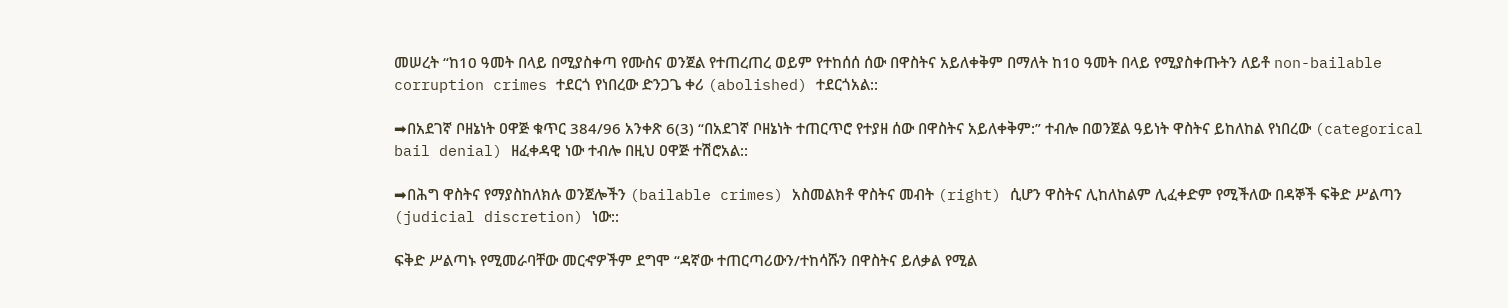መሠረት “ከ10 ዓመት በላይ በሚያስቀጣ የሙስና ወንጀል የተጠረጠረ ወይም የተከሰሰ ሰው በዋስትና አይለቀቅም በማለት ከ10 ዓመት በላይ የሚያስቀጡትን ለይቶ non-bailable corruption crimes ተደርጎ የነበረው ድንጋጌ ቀሪ (abolished) ተደርጎአል::

➡በአደገኛ ቦዘኔነት ዐዋጅ ቁጥር 384/96 አንቀጽ 6(3) “በአደገኛ ቦዘኔነት ተጠርጥሮ የተያዘ ሰው በዋስትና አይለቀቅም:” ተብሎ በወንጀል ዓይነት ዋስትና ይከለከል የነበረው (categorical bail denial) ዘፈቀዳዊ ነው ተብሎ በዚህ ዐዋጅ ተሽሮአል::

➡በሕግ ዋስትና የማያስከለክሉ ወንጀሎችን (bailable crimes) አስመልክቶ ዋስትና መብት (right) ሲሆን ዋስትና ሊከለከልም ሊፈቀድም የሚችለው በዳኞች ፍቅድ ሥልጣን (judicial discretion) ነው::

ፍቅድ ሥልጣኑ የሚመራባቸው መርኆዎችም ደግሞ “ዳኛው ተጠርጣሪውን/ተከሳሹን በዋስትና ይለቃል የሚል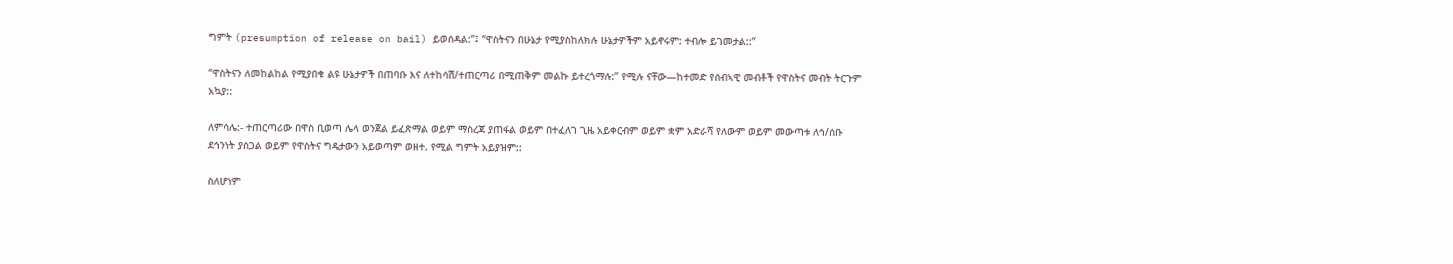ግምት (presumption of release on bail) ይወሰዳል:”፤ “ዋስትናን በሁኔታ የሚያስከለክሉ ሁኔታዎችም አይኖሩም: ተብሎ ይገመታል::”

“ዋስትናን ለመከልከል የሚያበቁ ልዩ ሁኔታዎች በጠባቡ እና ለተከሳሽ/ተጠርጣሪ በሚጠቅም መልኩ ይተረጎማሉ:” የሚሉ ናቸው—ከተመድ የሰብኣዊ መብቶች የዋስትና መብት ትርጉም አኳያ::

ለምሳሌ:- ተጠርጣሪው በዋስ ቢወጣ ሌላ ወንጀል ይፈጽማል ወይም ማስረጃ ያጠፋል ወይም በተፈለገ ጊዜ አይቀርብም ወይም ቋም አድራሻ የለውም ወይም መውጣቱ ለኅ/ሰቡ ደኅንነት ያሰጋል ወይም የዋስትና ግዴታውን አይወጣም ወዘተ. የሚል ግምት አይያዝም::

ስለሆነም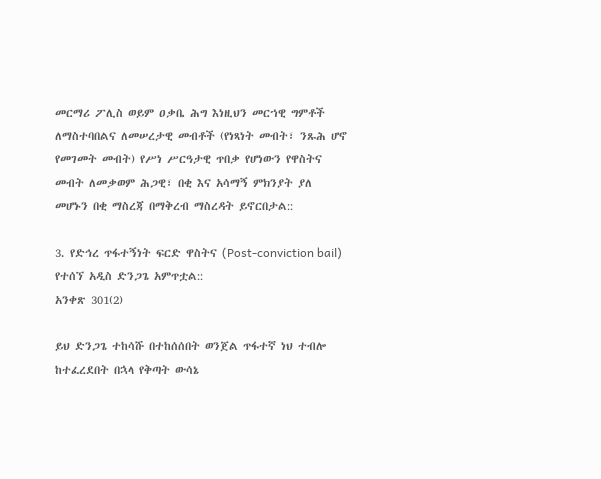መርማሪ ፖሊስ ወይም ዐቃቤ ሕግ እነዚህን መርኀዊ ግምቶች ለማስተባበልና ለመሠረታዊ መብቶች (የነጻነት መብት፣ ንጹሕ ሆኖ የመገመት መብት) የሥነ ሥርዓታዊ ጥበቃ የሆነውን የዋስትና መብት ለመቃወም ሕጋዊ፣ በቂ እና አሳማኝ ምክንያት ያለ መሆኑን በቂ ማስረጃ በማቅረብ ማስረዳት ይኖርበታል::

3. የድኅረ ጥፋተኝነት ፍርድ ዋስትና (Post-conviction bail) የተሰኘ አዲስ ድንጋጌ አምጥቷል::
አንቀጽ 301(2)

ይህ ድንጋጌ ተከሳሹ በተከሰሰበት ወንጀል ጥፋተኛ ነህ ተብሎ ከተፈረደበት በኋላ የቅጣት ውሳኔ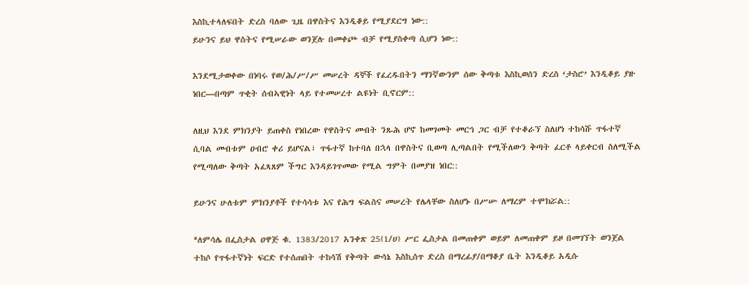እስኪተላለፍበት ድረስ ባለው ጊዜ በዋስትና እንዲቆይ የሚያደርግ ነው::
ይሁንና ይህ ዋስትና የሚሠራው ወንጀሉ በመቀጮ ብቻ የሚያስቀጣ ሲሆን ነው::

እንደሚታወቀው በነባሩ የወ/ሕ/ሥ/ሥ መሠረት ዳኞች የፈረዱበትን ማንኛውንም ሰው ቅጣቱ እስኪወሰን ድረስ ‘ታስሮ’ እንዲቆይ ያዙ ነበር—በጣም ጥቂት ሰብኣዊነት ላይ የተመሠረተ ልዩነት ቢኖርም::

ለዚህ እንደ ምክንያት ይጠቀስ የነበረው የዋስትና መብት ንጹሕ ሆኖ ከመገመት መርኅ ጋር ብቻ የተቆራኘ ስለሆነ ተከሳሹ ጥፋተኛ ሲባል መብቱም ዐብሮ ቀሪ ይሆናል፣ ጥፋተኛ ከተባለ በኋላ በዋስትና ቢወጣ ሊጣልበት የሚችለውን ቅጣት ፈርቶ ላይቀርብ ስለሚችል የሚጣለው ቅጣት አፈጻጸም ችግር እንዳይገጥመው የሚል ግምት በመያዝ ነበር::

ይሁንና ሁለቱም ምክንያቶች የተሳሳቱ እና የሕግ ፍልስና መሠረት የሌላቸው ስለሆኑ በሥሡ ለማረም ተሞክሯል::

*ለምሳሌ በፌስታል ዐዋጅ ቁ. 1383/2017 አንቀጽ 25(1/ሀ) ሥር ፌስታል በመጠቀም ወይም ለመጠቀም ይዞ በመገኘት ወንጀል ተከሶ የጥፋተኛነት ፍርድ የተሰጠበት ተከሳሽ የቅጣት ውሳኔ እስኪሰጥ ድረስ በማረፊያ/በማቆያ ቤት እንዲቆይ አዲሱ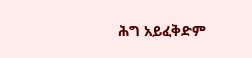ሕግ አይፈቅድም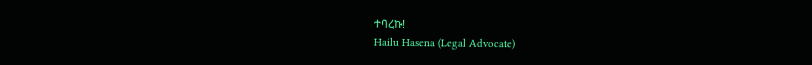ተባረኩ!
Hailu Hasena (Legal Advocate)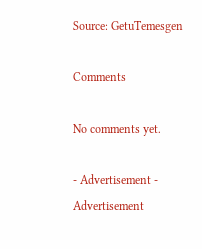Source: GetuTemesgen

Comments

No comments yet.

- Advertisement -
Advertisement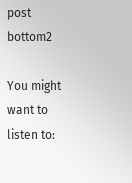post bottom2

You might want to listen to: